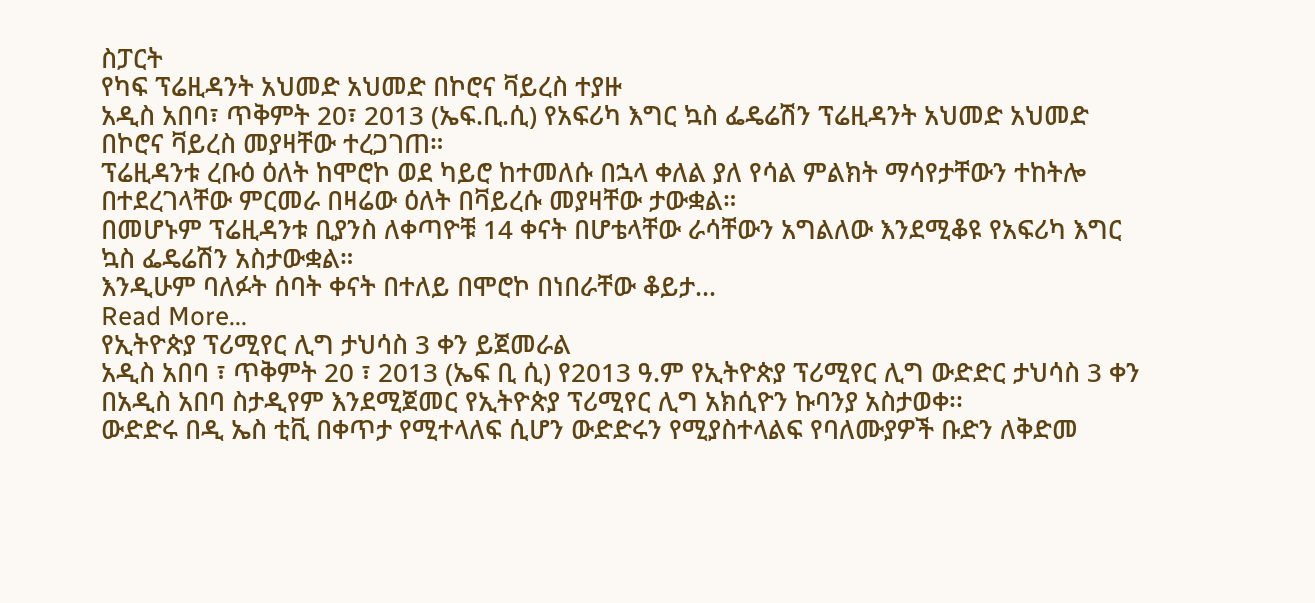ስፓርት
የካፍ ፕሬዚዳንት አህመድ አህመድ በኮሮና ቫይረስ ተያዙ
አዲስ አበባ፣ ጥቅምት 20፣ 2013 (ኤፍ.ቢ.ሲ) የአፍሪካ እግር ኳስ ፌዴሬሽን ፕሬዚዳንት አህመድ አህመድ በኮሮና ቫይረስ መያዛቸው ተረጋገጠ።
ፕሬዚዳንቱ ረቡዕ ዕለት ከሞሮኮ ወደ ካይሮ ከተመለሱ በኋላ ቀለል ያለ የሳል ምልክት ማሳየታቸውን ተከትሎ በተደረገላቸው ምርመራ በዛሬው ዕለት በቫይረሱ መያዛቸው ታውቋል።
በመሆኑም ፕሬዚዳንቱ ቢያንስ ለቀጣዮቹ 14 ቀናት በሆቴላቸው ራሳቸውን አግልለው እንደሚቆዩ የአፍሪካ እግር ኳስ ፌዴሬሽን አስታውቋል።
እንዲሁም ባለፉት ሰባት ቀናት በተለይ በሞሮኮ በነበራቸው ቆይታ…
Read More...
የኢትዮጵያ ፕሪሚየር ሊግ ታህሳስ 3 ቀን ይጀመራል
አዲስ አበባ ፣ ጥቅምት 20 ፣ 2013 (ኤፍ ቢ ሲ) የ2013 ዓ.ም የኢትዮጵያ ፕሪሚየር ሊግ ውድድር ታህሳስ 3 ቀን በአዲስ አበባ ስታዲየም እንደሚጀመር የኢትዮጵያ ፕሪሚየር ሊግ አክሲዮን ኩባንያ አስታወቀ፡፡
ውድድሩ በዲ ኤስ ቲቪ በቀጥታ የሚተላለፍ ሲሆን ውድድሩን የሚያስተላልፍ የባለሙያዎች ቡድን ለቅድመ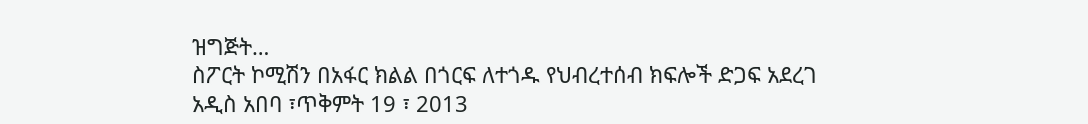ዝግጅት…
ስፖርት ኮሚሽን በአፋር ክልል በጎርፍ ለተጎዱ የህብረተሰብ ክፍሎች ድጋፍ አደረገ
አዲስ አበባ ፣ጥቅምት 19 ፣ 2013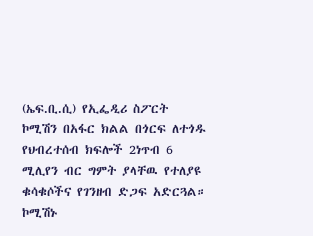(ኤፍ.ቢ.ሲ) የኢፌዲሪ ስፖርት ኮሚሽን በአፋር ክልል በጎርፍ ለተጎዱ የህብረተሰብ ክፍሎች 2ነጥብ 6 ሚሊየን ብር ግምት ያላቸዉ የተለያዩ ቁሳቁሶችና የገንዘብ ድጋፍ አድርጓል።
ኮሚሽኑ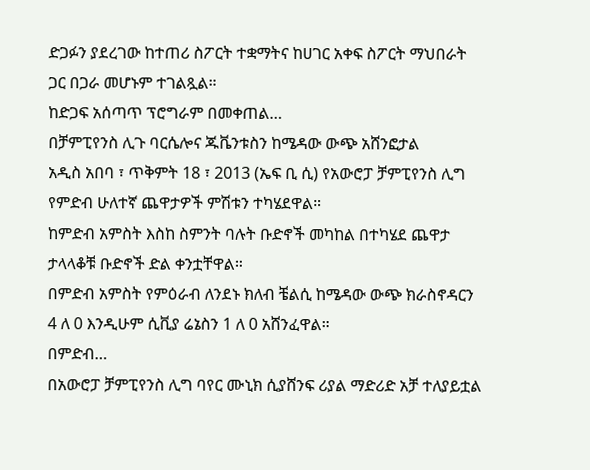ድጋፉን ያደረገው ከተጠሪ ስፖርት ተቋማትና ከሀገር አቀፍ ስፖርት ማህበራት ጋር በጋራ መሆኑም ተገልጿል።
ከድጋፍ አሰጣጥ ፕሮግራም በመቀጠል…
በቻምፒየንስ ሊጉ ባርሴሎና ጁቬንቱስን ከሜዳው ውጭ አሸንፎታል
አዲስ አበባ ፣ ጥቅምት 18 ፣ 2013 (ኤፍ ቢ ሲ) የአውሮፓ ቻምፒየንስ ሊግ የምድብ ሁለተኛ ጨዋታዎች ምሽቱን ተካሄደዋል።
ከምድብ አምስት እስከ ስምንት ባሉት ቡድኖች መካከል በተካሄደ ጨዋታ ታላላቆቹ ቡድኖች ድል ቀንቷቸዋል።
በምድብ አምስት የምዕራብ ለንደኑ ክለብ ቼልሲ ከሜዳው ውጭ ክራስኖዳርን 4 ለ 0 እንዲሁም ሲቪያ ሬኔስን 1 ለ 0 አሸንፈዋል።
በምድብ…
በአውሮፓ ቻምፒየንስ ሊግ ባየር ሙኒክ ሲያሸንፍ ሪያል ማድሪድ አቻ ተለያይቷል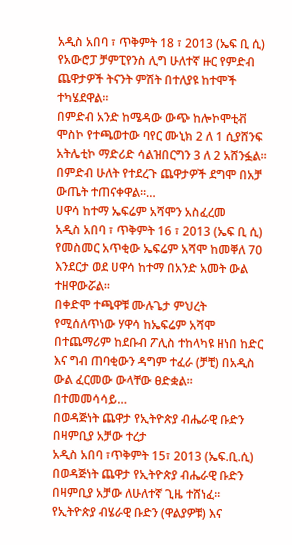አዲስ አበባ ፣ ጥቅምት 18 ፣ 2013 (ኤፍ ቢ ሲ) የአውሮፓ ቻምፒየንስ ሊግ ሁለተኛ ዙር የምድብ ጨዋታዎች ትናንት ምሽት በተለያዩ ከተሞች ተካሄደዋል፡፡
በምድብ አንድ ከሜዳው ውጭ ከሎኮሞቲቭ ሞስኮ የተጫወተው ባየር ሙኒክ 2 ለ 1 ሲያሸንፍ አትሌቲኮ ማድሪድ ሳልዝበርግን 3 ለ 2 አሸንፏል፡፡
በምድብ ሁለት የተደረጉ ጨዋታዎች ደግሞ በአቻ ውጤት ተጠናቀዋል፡፡…
ሀዋሳ ከተማ ኤፍሬም አሻሞን አስፈረመ
አዲስ አበባ ፣ ጥቅምት 16 ፣ 2013 (ኤፍ ቢ ሲ) የመስመር አጥቂው ኤፍሬም አሻሞ ከመቐለ 70 እንደርታ ወደ ሀዋሳ ከተማ በአንድ አመት ውል ተዘዋውሯል፡፡
በቀድሞ ተጫዋቹ ሙሉጌታ ምህረት የሚሰለጥነው ሃዋሳ ከኤፍሬም አሻሞ በተጨማሪም ከደቡብ ፖሊስ ተከላካዩ ዘነበ ከድር እና ግብ ጠባቂውን ዳግም ተፈራ (ቻቺ) በአዲስ ውል ፈርመው ውላቸው ፀድቋል፡፡
በተመመሳሳይ…
በወዳጅነት ጨዋታ የኢትዮጵያ ብሔራዊ ቡድን በዛምቢያ አቻው ተረታ
አዲስ አበባ ፣ጥቅምት 15፣ 2013 (ኤፍ.ቢ.ሲ) በወዳጅነት ጨዋታ የኢትዮጵያ ብሔራዊ ቡድን በዛምቢያ አቻው ለሁለተኛ ጊዜ ተሸነፈ።
የኢትዮጵያ ብሄራዊ ቡድን (ዋልያዎቹ) እና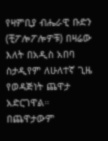የዛምቢያ ብሔራዊ ቡድን (ቺፖሎፖሎዎቹ) በዛሬው እለት በአዲስ አበባ ስታዲየም ለሁለተኛ ጊዜ የወዳጅነት ጨዋታ አድርገዋል።
በጨዋታውም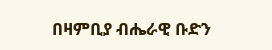በዛምቢያ ብሔራዊ ቡድን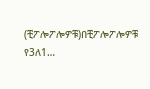(ቺፖሎፖሎዎቹ)በቺፖሎፖሎዎቹ የ3ለ1…